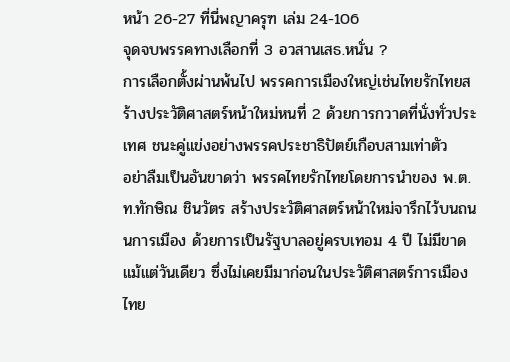หน้า 26-27 ที่นี่พญาครุฑ เล่ม 24-106
จุดจบพรรคทางเลือกที่ 3 อวสานเสธ.หนั่น ?
การเลือกตั้งผ่านพ้นไป พรรคการเมืองใหญ่เช่นไทยรักไทยสร้างประวัติศาสตร์หน้าใหม่หนที่ 2 ด้วยการกวาดที่นั่งทั่วประเทศ ชนะคู่แข่งอย่างพรรคประชาธิปัตย์เกือบสามเท่าตัว
อย่าลืมเป็นอันขาดว่า พรรคไทยรักไทยโดยการนำของ พ.ต.ท.ทักษิณ ชินวัตร สร้างประวัติศาสตร์หน้าใหม่จารึกไว้บนถนนการเมือง ด้วยการเป็นรัฐบาลอยู่ครบเทอม 4 ปี ไม่มีขาดแม้แต่วันเดียว ซึ่งไม่เคยมีมาก่อนในประวัติศาสตร์การเมืองไทย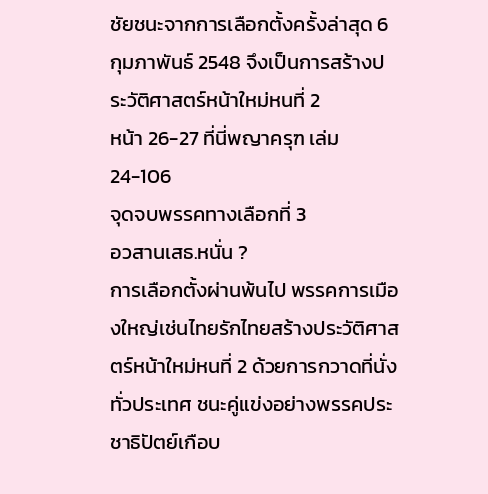ชัยชนะจากการเลือกตั้งครั้งล่าสุด 6 กุมภาพันธ์ 2548 จึงเป็นการสร้างประวัติศาสตร์หน้าใหม่หนที่ 2
หน้า 26-27 ที่นี่พญาครุฑ เล่ม 24-106
จุดจบพรรคทางเลือกที่ 3
อวสานเสธ.หนั่น ?
การเลือกตั้งผ่านพ้นไป พรรคการเมืองใหญ่เช่นไทยรักไทยสร้างประวัติศาสตร์หน้าใหม่หนที่ 2 ด้วยการกวาดที่นั่งทั่วประเทศ ชนะคู่แข่งอย่างพรรคประชาธิปัตย์เกือบ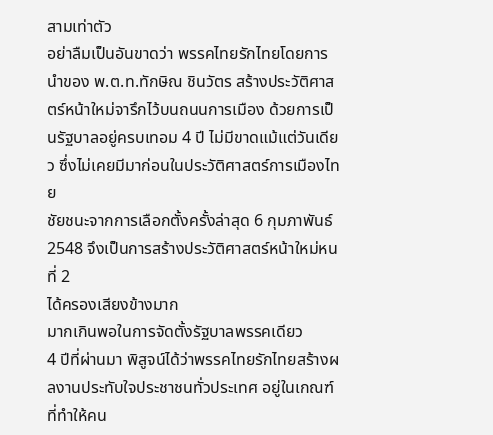สามเท่าตัว
อย่าลืมเป็นอันขาดว่า พรรคไทยรักไทยโดยการนำของ พ.ต.ท.ทักษิณ ชินวัตร สร้างประวัติศาสตร์หน้าใหม่จารึกไว้บนถนนการเมือง ด้วยการเป็นรัฐบาลอยู่ครบเทอม 4 ปี ไม่มีขาดแม้แต่วันเดียว ซึ่งไม่เคยมีมาก่อนในประวัติศาสตร์การเมืองไทย
ชัยชนะจากการเลือกตั้งครั้งล่าสุด 6 กุมภาพันธ์ 2548 จึงเป็นการสร้างประวัติศาสตร์หน้าใหม่หนที่ 2
ได้ครองเสียงข้างมาก
มากเกินพอในการจัดตั้งรัฐบาลพรรคเดียว
4 ปีที่ผ่านมา พิสูจน์ได้ว่าพรรคไทยรักไทยสร้างผลงานประทับใจประชาชนทั่วประเทศ อยู่ในเกณฑ์ที่ทำให้คน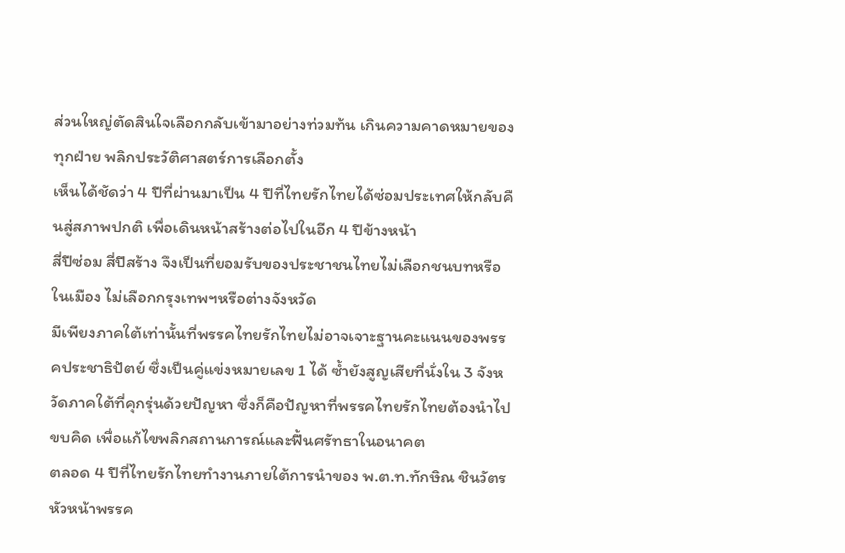ส่วนใหญ่ตัดสินใจเลือกกลับเข้ามาอย่างท่วมท้น เกินความคาดหมายของทุกฝ่าย พลิกประวัติศาสตร์การเลือกตั้ง
เห็นได้ชัดว่า 4 ปีที่ผ่านมาเป็น 4 ปีที่ไทยรักไทยได้ซ่อมประเทศให้กลับคืนสู่สภาพปกติ เพื่อเดินหน้าสร้างต่อไปในอีก 4 ปีข้างหน้า
สี่ปีซ่อม สี่ปีสร้าง จึงเป็นที่ยอมรับของประชาชนไทยไม่เลือกชนบทหรือในเมือง ไม่เลือกกรุงเทพฯหรือต่างจังหวัด
มีเพียงภาคใต้เท่านั้นที่พรรคไทยรักไทยไม่อาจเจาะฐานคะแนนของพรรคประชาธิปัตย์ ซึ่งเป็นคู่แข่งหมายเลข 1 ได้ ซ้ำยังสูญเสียที่นั่งใน 3 จังหวัดภาคใต้ที่คุกรุ่นด้วยปัญหา ซึ่งก็คือปัญหาที่พรรคไทยรักไทยต้องนำไปขบคิด เพื่อแก้ไขพลิกสถานการณ์และฟื้นศรัทธาในอนาคต
ตลอด 4 ปีที่ไทยรักไทยทำงานภายใต้การนำของ พ.ต.ท.ทักษิณ ชินวัตร หัวหน้าพรรค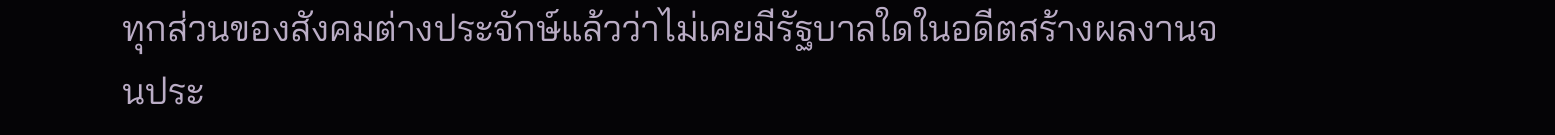ทุกส่วนของสังคมต่างประจักษ์แล้วว่าไม่เคยมีรัฐบาลใดในอดีตสร้างผลงานจนประ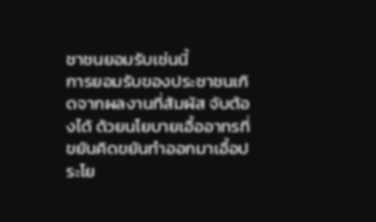ชาชนยอมรับเช่นนี้
การยอมรับของประชาชนเกิดจากผลงานที่สัมผัส จับต้องได้ ด้วยนโยบายเอื้ออาทรที่ขยันคิดขยันทำออกมาเอื้อประโย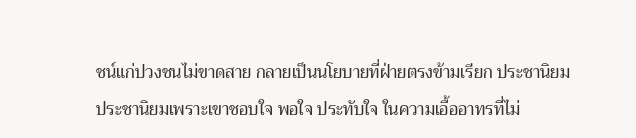ชน์แก่ปวงชนไม่ขาดสาย กลายเป็นนโยบายที่ฝ่ายตรงข้ามเรียก ประชานิยม
ประชานิยมเพราะเขาชอบใจ พอใจ ประทับใจ ในความเอื้ออาทรที่ไม่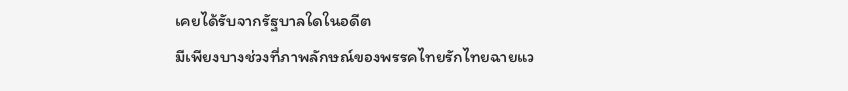เคยได้รับจากรัฐบาลใดในอดีต
มีเพียงบางช่วงที่ภาพลักษณ์ของพรรคไทยรักไทยฉายแว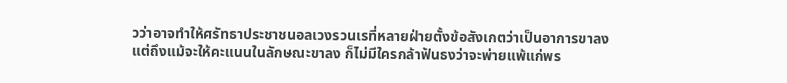วว่าอาจทำให้ศรัทธาประชาชนอลเวงรวนเรที่หลายฝ่ายตั้งข้อสังเกตว่าเป็นอาการขาลง
แต่ถึงแม้จะให้คะแนนในลักษณะขาลง ก็ไม่มีใครกล้าฟันธงว่าจะพ่ายแพ้แก่พร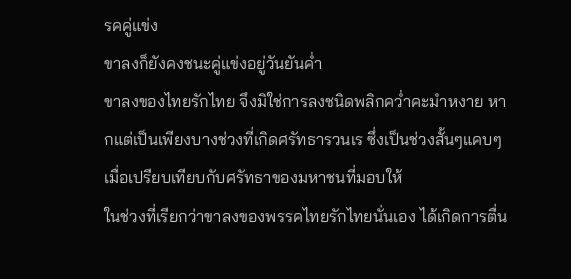รคคู่แข่ง
ขาลงก็ยังคงชนะคู่แข่งอยู่วันยันค่ำ
ขาลงของไทยรักไทย จึงมิใช่การลงชนิดพลิกคว่ำคะมำหงาย หากแต่เป็นเพียงบางช่วงที่เกิดศรัทธารวนเร ซึ่งเป็นช่วงสั้นๆแคบๆ เมื่อเปรียบเทียบกับศรัทธาของมหาชนที่มอบให้
ในช่วงที่เรียกว่าขาลงของพรรคไทยรักไทยนั่นเอง ได้เกิดการตื่น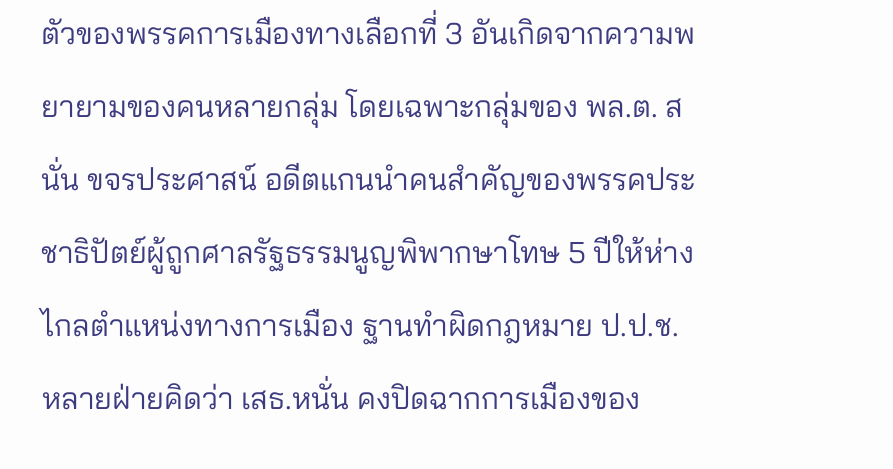ตัวของพรรคการเมืองทางเลือกที่ 3 อันเกิดจากความพยายามของคนหลายกลุ่ม โดยเฉพาะกลุ่มของ พล.ต. สนั่น ขจรประศาสน์ อดีตแกนนำคนสำคัญของพรรคประชาธิปัตย์ผู้ถูกศาลรัฐธรรมนูญพิพากษาโทษ 5 ปีให้ห่างไกลตำแหน่งทางการเมือง ฐานทำผิดกฎหมาย ป.ป.ช.
หลายฝ่ายคิดว่า เสธ.หนั่น คงปิดฉากการเมืองของ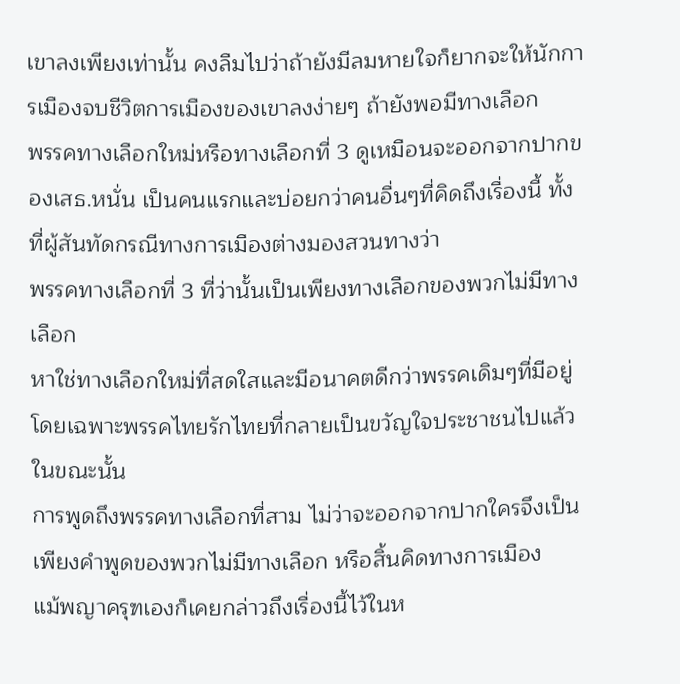เขาลงเพียงเท่านั้น คงลืมไปว่าถ้ายังมีลมหายใจก็ยากจะให้นักการเมืองจบชีวิตการเมืองของเขาลงง่ายๆ ถ้ายังพอมีทางเลือก
พรรคทางเลือกใหม่หรือทางเลือกที่ 3 ดูเหมือนจะออกจากปากของเสธ.หนั่น เป็นคนแรกและบ่อยกว่าคนอื่นๆที่คิดถึงเรื่องนี้ ทั้งที่ผู้สันทัดกรณีทางการเมืองต่างมองสวนทางว่า
พรรคทางเลือกที่ 3 ที่ว่านั้นเป็นเพียงทางเลือกของพวกไม่มีทางเลือก
หาใช่ทางเลือกใหม่ที่สดใสและมีอนาคตดีกว่าพรรคเดิมๆที่มีอยู่ โดยเฉพาะพรรคไทยรักไทยที่กลายเป็นขวัญใจประชาชนไปแล้วในขณะนั้น
การพูดถึงพรรคทางเลือกที่สาม ไม่ว่าจะออกจากปากใครจึงเป็นเพียงคำพูดของพวกไม่มีทางเลือก หรือสิ้นคิดทางการเมือง
แม้พญาครุฑเองก็เคยกล่าวถึงเรื่องนี้ไว้ในห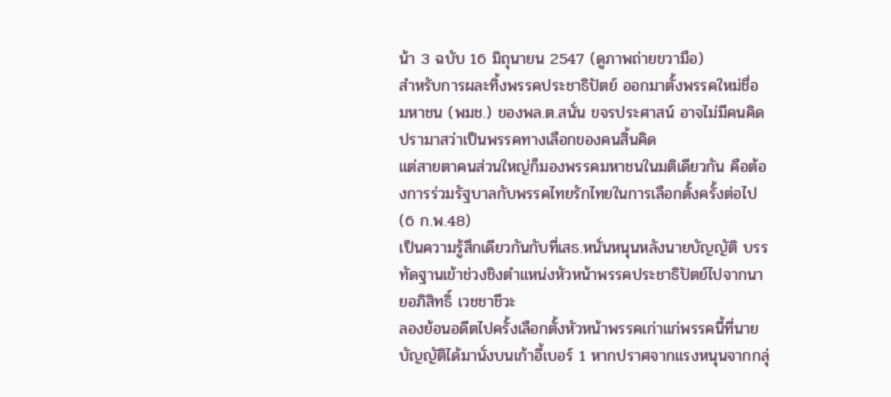น้า 3 ฉบับ 16 มิถุนายน 2547 (ดูภาพถ่ายขวามือ)
สำหรับการผละทิ้งพรรคประชาธิปัตย์ ออกมาตั้งพรรคใหม่ชื่อ มหาชน (พมช.) ของพล.ต.สนั่น ขจรประศาสน์ อาจไม่มีคนคิดปรามาสว่าเป็นพรรคทางเลือกของคนสิ้นคิด
แต่สายตาคนส่วนใหญ่ก็มองพรรคมหาชนในมติเดียวกัน คือต้องการร่วมรัฐบาลกับพรรคไทยรักไทยในการเลือกตั้งครั้งต่อไป (6 ก.พ.48)
เป็นความรู้สึกเดียวกันกับที่เสธ.หนั่นหนุนหลังนายบัญญัติ บรรทัดฐานเข้าช่วงชิงตำแหน่งหัวหน้าพรรคประชาธิปัตย์ไปจากนายอภิสิทธิ์ เวชชาชีวะ
ลองย้อนอดีตไปครั้งเลือกตั้งหัวหน้าพรรคเก่าแก่พรรคนี้ที่นายบัญญัติได้มานั่งบนเก้าอี้เบอร์ 1 หากปราศจากแรงหนุนจากกลุ่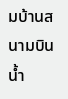มบ้านสนามบินน้ำ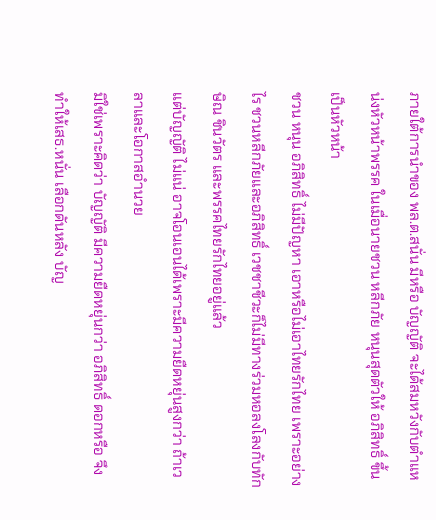ภายใต้การนำของ พล.ต.สนั่น มีหรือ บัญญัติ จะได้สมหวังกับตำแหน่งหัวหน้าพรรค ในเมื่อนายชวน หลีกภัย หนุนสุดตัวให้ อภิสิทธิ์ ขึ้นเป็นหัวหน้า
ชวน หนุน อภิสิทธิ์ ไม่มีปัญหา เอาหรือไม่เอาไทยรักไทย เพราะอย่างไร ชวนหลีกภัยและอภิสิทธิ์ เวชชาชีวะก็ไม่มีทางร่วมหอลงโลงกับทักษิณ ชินวัตร และพรรคไทยรักไทยอยู่แล้ว
แต่บัญญัติ ไม่แน่ อาจโอนเอนได้เพราะมีความยืดหยุ่นสูงกว่า ถ้าเวลาและโอกาสอำนวย
มิใช่เพราะคิดว่า บัญญัติ มีความยืดหยุ่นกว่า อภิสิทธิ์ ดอกหรือ จึงทำให้เสธ.หนั่น เลือกดันหลัง บัญ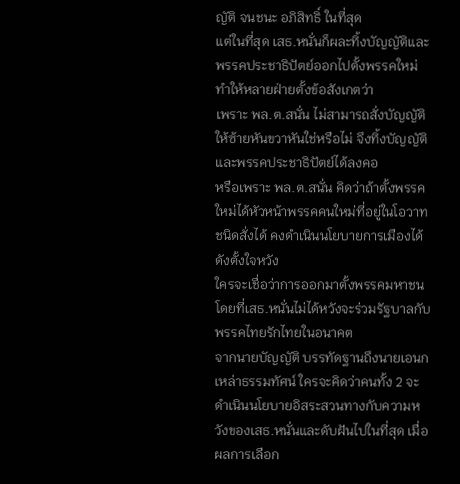ญัติ จนชนะ อภิสิทธิ์ ในที่สุด
แต่ในที่สุด เสธ.หนั่นก็ผละทิ้งบัญญัติและพรรคประชาธิปัตย์ออกไปตั้งพรรคใหม่ ทำให้หลายฝ่ายตั้งข้อสังเกตว่า
เพราะ พล.ต.สนั่น ไม่สามารถสั่งบัญญัติให้ซ้ายหันขวาหันใช่หรือไม่ จึงทิ้งบัญญัติและพรรคประชาธิปัตย์ได้ลงคอ
หรือเพราะ พล.ต.สนั่น คิดว่าถ้าตั้งพรรคใหม่ได้หัวหน้าพรรคคนใหม่ที่อยู่ในโอวาทชนิดสั่งได้ คงดำเนินนโยบายการเมืองได้ดังตั้งใจหวัง
ใครจะเชื่อว่าการออกมาตั้งพรรคมหาชน โดยที่เสธ.หนั่นไม่ได้หวังจะร่วมรัฐบาลกับพรรคไทยรักไทยในอนาคต
จากนายบัญญัติ บรรทัดฐานถึงนายเอนก เหล่าธรรมทัศน์ ใครจะคิดว่าคนทั้ง 2 จะดำเนินนโยบายอิสระสวนทางกับความหวังของเสธ.หนั่นและดับฝันไปในที่สุด เมื่อผลการเลือก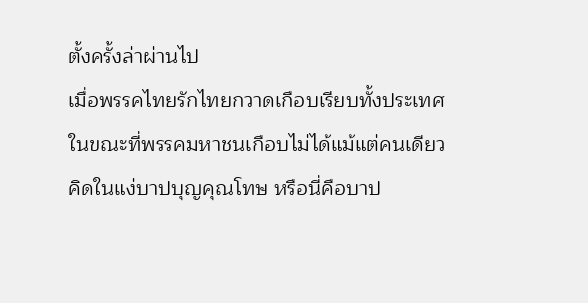ตั้งครั้งล่าผ่านไป
เมื่อพรรคไทยรักไทยกวาดเกือบเรียบทั้งประเทศ
ในขณะที่พรรคมหาชนเกือบไม่ได้แม้แต่คนเดียว
คิดในแง่บาปบุญคุณโทษ หรือนี่คือบาป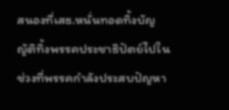สนองที่เสธ.หนั่นทอดทิ้งบัญญัติทิ้งพรรคประชาธิปัตย์ไปในช่วงที่พรรคกำลังประสบปัญหา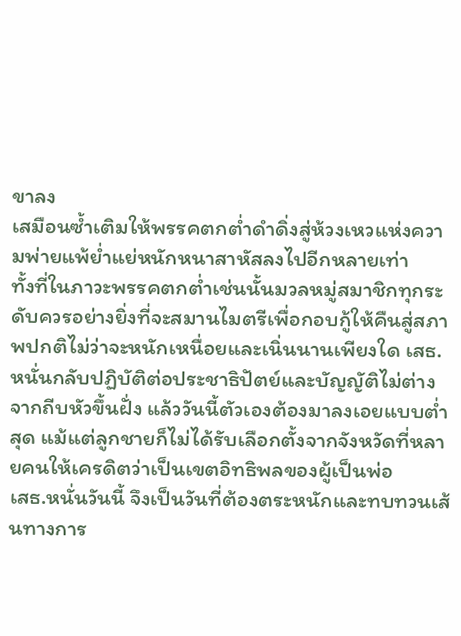ขาลง
เสมือนซ้ำเติมให้พรรคตกต่ำดำดิ่งสู่ห้วงเหวแห่งความพ่ายแพ้ย่ำแย่หนักหนาสาหัสลงไปอีกหลายเท่า
ทั้งที่ในภาวะพรรคตกต่ำเช่นนั้นมวลหมู่สมาชิกทุกระดับควรอย่างยิ่งที่จะสมานไมตรีเพื่อกอบกู้ให้คืนสู่สภาพปกติไม่ว่าจะหนักเหนื่อยและเนิ่นนานเพียงใด เสธ.หนั่นกลับปฏิบัติต่อประชาธิปัตย์และบัญญัติไม่ต่างจากถีบหัวขึ้นฝั่ง แล้ววันนี้ตัวเองต้องมาลงเอยแบบต่ำสุด แม้แต่ลูกชายก็ไม่ได้รับเลือกตั้งจากจังหวัดที่หลายคนให้เครดิตว่าเป็นเขตอิทธิพลของผู้เป็นพ่อ
เสธ.หนั่นวันนี้ จึงเป็นวันที่ต้องตระหนักและทบทวนเส้นทางการ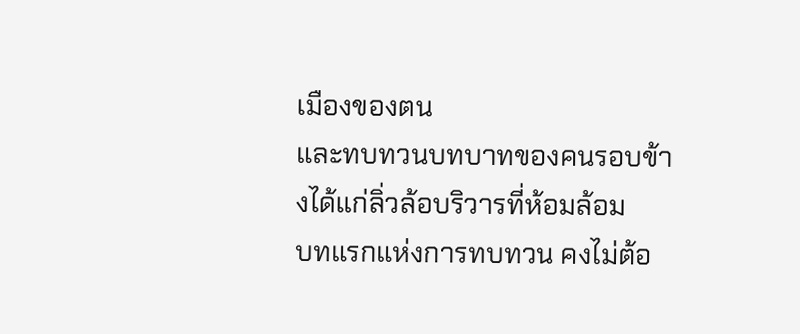เมืองของตน
และทบทวนบทบาทของคนรอบข้างได้แก่ลิ่วล้อบริวารที่ห้อมล้อม
บทแรกแห่งการทบทวน คงไม่ต้อ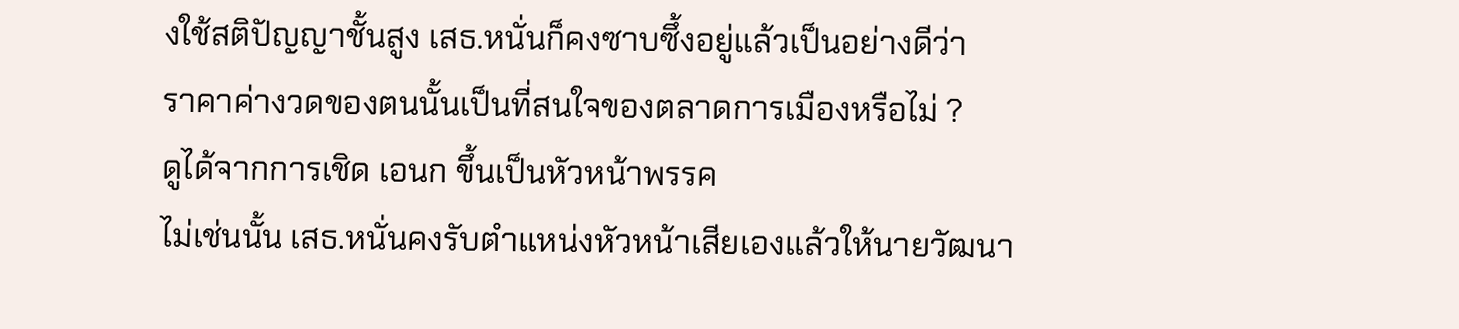งใช้สติปัญญาชั้นสูง เสธ.หนั่นก็คงซาบซึ้งอยู่แล้วเป็นอย่างดีว่า
ราคาค่างวดของตนนั้นเป็นที่สนใจของตลาดการเมืองหรือไม่ ?
ดูได้จากการเชิด เอนก ขึ้นเป็นหัวหน้าพรรค
ไม่เช่นนั้น เสธ.หนั่นคงรับตำแหน่งหัวหน้าเสียเองแล้วให้นายวัฒนา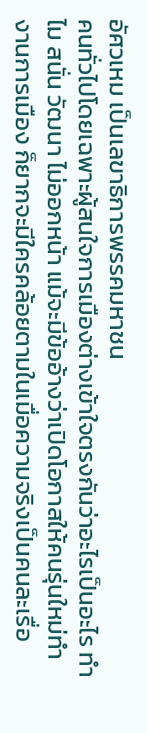อัศวเหม เป็นเลขาธิการพรรคมหาชน
คนทั่วไปโดยเฉพาะผู้สนใจการเมืองต่างเข้าใจตรงกันว่าอะไรเป็นอะไร ทำไม สนั่น วัฒนา ไม่ออกหน้า แม้จะมีข้ออ้างว่าเปิดโอกาสให้คนรุ่นใหม่ทำงานการเมือง ก็ยากจะมีใครคล้อยตามในเมื่อความจริงเป็นคนละเรื่อ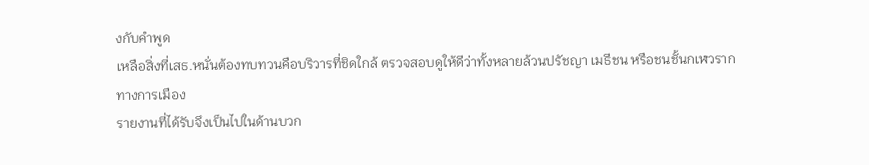งกับคำพูด
เหลือสิ่งที่เสธ.หนั่นต้องทบทวนคือบริวารที่ชิดใกล้ ตรวจสอบดูให้ดีว่าทั้งหลายล้วนปรัชญา เมธีชน หรือชนชั้นกเฬวรากทางการเมือง
รายงานที่ได้รับจึงเป็นไปในด้านบวก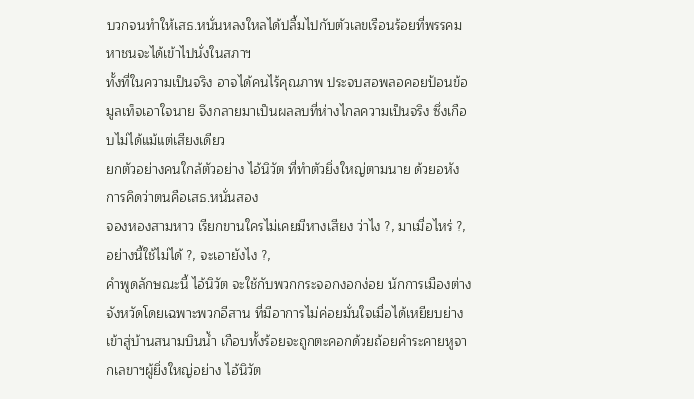บวกจนทำให้เสธ.หนั่นหลงใหลได้ปลื้มไปกับตัวเลขเรือนร้อยที่พรรคมหาชนจะได้เข้าไปนั่งในสภาฯ
ทั้งที่ในความเป็นจริง อาจได้คนไร้คุณภาพ ประจบสอพลอคอยป้อนข้อมูลเท็จเอาใจนาย จึงกลายมาเป็นผลลบที่ห่างไกลความเป็นจริง ซึ่งเกือบไม่ได้แม้แต่เสียงเดียว
ยกตัวอย่างคนใกล้ตัวอย่าง ไอ้นิวัต ที่ทำตัวยิ่งใหญ่ตามนาย ด้วยอหังการคิดว่าตนคือเสธ.หนั่นสอง
จองหองสามหาว เรียกขานใครไม่เคยมีหางเสียง ว่าไง ?, มาเมื่อไหร่ ?, อย่างนี้ใช้ไม่ได้ ?, จะเอายังไง ?,
คำพูดลักษณะนี้ ไอ้นิวัต จะใช้กับพวกกระจอกงอกง่อย นักการเมืองต่างจังหวัดโดยเฉพาะพวกอีสาน ที่มีอาการไม่ค่อยมั่นใจเมื่อได้เหยียบย่างเข้าสู่บ้านสนามบินน้ำ เกือบทั้งร้อยจะถูกตะคอกด้วยถ้อยคำระคายหูจากเลขาฯผู้ยิ่งใหญ่อย่าง ไอ้นิวัต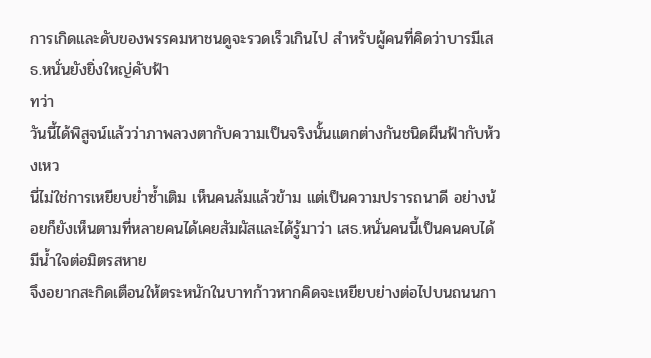การเกิดและดับของพรรคมหาชนดูจะรวดเร็วเกินไป สำหรับผู้คนที่คิดว่าบารมีเสธ.หนั่นยังยิ่งใหญ่คับฟ้า
ทว่า
วันนี้ได้พิสูจน์แล้วว่าภาพลวงตากับความเป็นจริงนั้นแตกต่างกันชนิดผืนฟ้ากับห้วงเหว
นี่ไม่ใช่การเหยียบย่ำซ้ำเติม เห็นคนล้มแล้วข้าม แต่เป็นความปรารถนาดี อย่างน้อยก็ยังเห็นตามที่หลายคนได้เคยสัมผัสและได้รู้มาว่า เสธ.หนั่นคนนี้เป็นคนคบได้ มีน้ำใจต่อมิตรสหาย
จึงอยากสะกิดเตือนให้ตระหนักในบาทก้าวหากคิดจะเหยียบย่างต่อไปบนถนนกา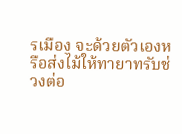รเมือง จะด้วยตัวเองหรือส่งไม้ให้ทายาทรับช่วงต่อ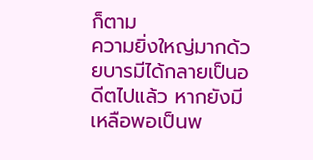ก็ตาม
ความยิ่งใหญ่มากด้วยบารมีได้กลายเป็นอดีตไปแล้ว หากยังมีเหลือพอเป็นพ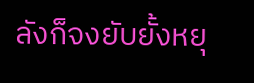ลังก็จงยับยั้งหยุ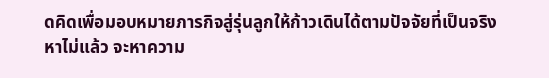ดคิดเพื่อมอบหมายภารกิจสู่รุ่นลูกให้ก้าวเดินได้ตามปัจจัยที่เป็นจริง
หาไม่แล้ว จะหาความ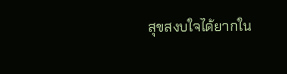สุขสงบใจได้ยากใน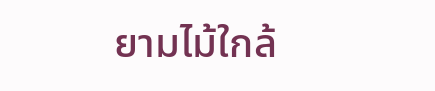ยามไม้ใกล้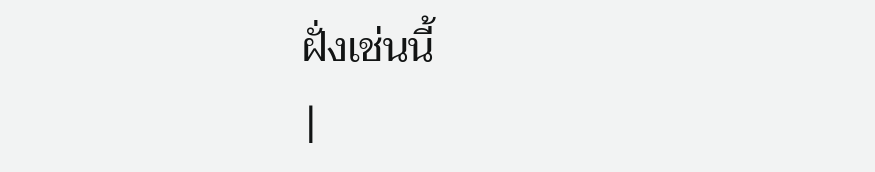ฝั่งเช่นนี้
|